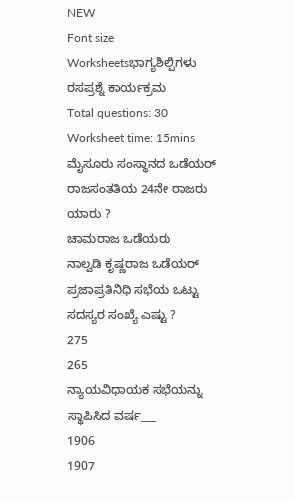NEW
Font size
Worksheetsಭಾಗ್ಯಶಿಲ್ಪಿಗಳು ರಸಪ್ರಶ್ನೆ ಕಾರ್ಯಕ್ರಮ
Total questions: 30
Worksheet time: 15mins
ಮೈಸೂರು ಸಂಸ್ಥಾನದ ಒಡೆಯರ್ ರಾಜಸಂತತಿಯ 24ನೇ ರಾಜರು ಯಾರು ?
ಚಾಮರಾಜ ಒಡೆಯರು
ನಾಲ್ವಡಿ ಕೃಷ್ಣರಾಜ ಒಡೆಯರ್
ಪ್ರಜಾಪ್ರತಿನಿಧಿ ಸಭೆಯ ಒಟ್ಟು ಸದಸ್ಯರ ಸಂಖ್ಯೆ ಎಷ್ಟು ?
275
265
ನ್ಯಾಯವಿಧಾಯಕ ಸಭೆಯನ್ನು ಸ್ಥಾಪಿಸಿದ ವರ್ಷ___
1906
1907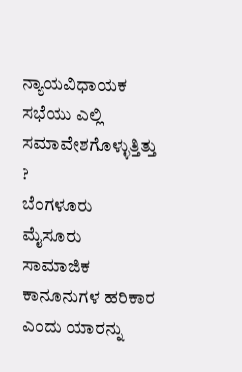ನ್ಯಾಯವಿಧಾಯಕ ಸಭೆಯು ಎಲ್ಲಿ ಸಮಾವೇಶಗೊಳ್ಳುತ್ತಿತ್ತು ?
ಬೆಂಗಳೂರು
ಮೈಸೂರು
ಸಾಮಾಜಿಕ ಕಾನೂನುಗಳ ಹರಿಕಾರ ಎಂದು ಯಾರನ್ನು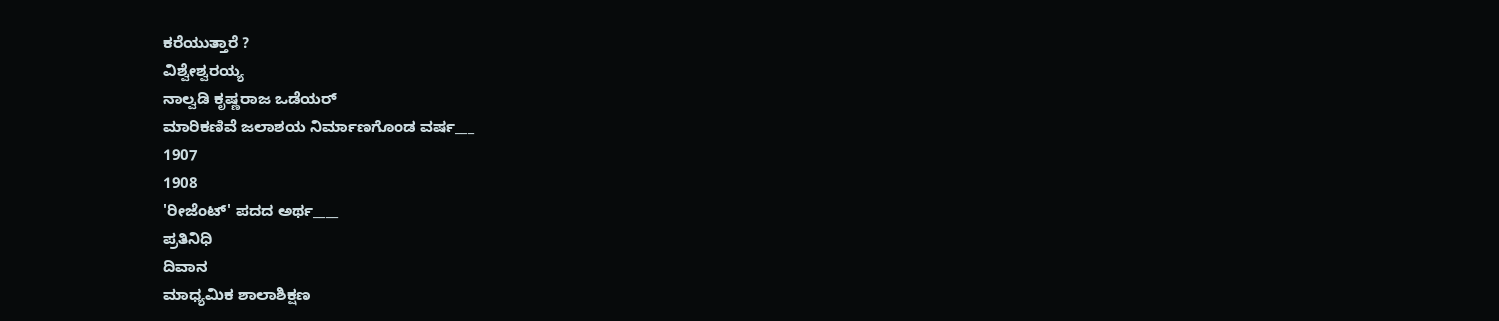ಕರೆಯುತ್ತಾರೆ ?
ವಿಶ್ವೇಶ್ವರಯ್ಯ
ನಾಲ್ವಡಿ ಕೃಷ್ಣರಾಜ ಒಡೆಯರ್
ಮಾರಿಕಣಿವೆ ಜಲಾಶಯ ನಿರ್ಮಾಣಗೊಂಡ ವರ್ಷ___
1907
1908
'ರೀಜೆಂಟ್' ಪದದ ಅರ್ಥ____
ಪ್ರತಿನಿಧಿ
ದಿವಾನ
ಮಾಧ್ಯಮಿಕ ಶಾಲಾಶಿಕ್ಷಣ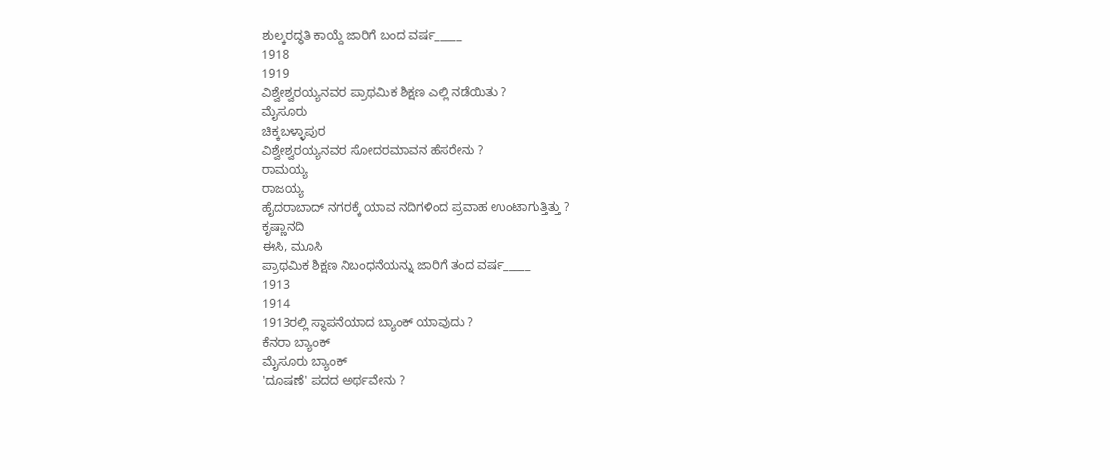ಶುಲ್ಕರದ್ಧತಿ ಕಾಯ್ದೆ ಜಾರಿಗೆ ಬಂದ ವರ್ಷ_____
1918
1919
ವಿಶ್ವೇಶ್ವರಯ್ಯನವರ ಪ್ರಾಥಮಿಕ ಶಿಕ್ಷಣ ಎಲ್ಲಿ ನಡೆಯಿತು ?
ಮೈಸೂರು
ಚಿಕ್ಕಬಳ್ಳಾಪುರ
ವಿಶ್ವೇಶ್ವರಯ್ಯನವರ ಸೋದರಮಾವನ ಹೆಸರೇನು ?
ರಾಮಯ್ಯ
ರಾಜಯ್ಯ
ಹೈದರಾಬಾದ್ ನಗರಕ್ಕೆ ಯಾವ ನದಿಗಳಿಂದ ಪ್ರವಾಹ ಉಂಟಾಗುತ್ತಿತ್ತು ?
ಕೃಷ್ಣಾನದಿ
ಈಸಿ, ಮೂಸಿ
ಪ್ರಾಥಮಿಕ ಶಿಕ್ಷಣ ನಿಬಂಧನೆಯನ್ನು ಜಾರಿಗೆ ತಂದ ವರ್ಷ_____
1913
1914
1913ರಲ್ಲಿ ಸ್ಥಾಪನೆಯಾದ ಬ್ಯಾಂಕ್ ಯಾವುದು ?
ಕೆನರಾ ಬ್ಯಾಂಕ್
ಮೈಸೂರು ಬ್ಯಾಂಕ್
'ದೂಷಣೆ' ಪದದ ಅರ್ಥವೇನು ?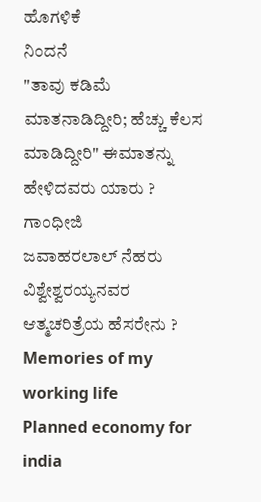ಹೊಗಳಿಕೆ
ನಿಂದನೆ
"ತಾವು ಕಡಿಮೆ ಮಾತನಾಡಿದ್ದೀರಿ; ಹೆಚ್ಚು ಕೆಲಸ ಮಾಡಿದ್ದೀರಿ" ಈಮಾತನ್ನು ಹೇಳಿದವರು ಯಾರು ?
ಗಾಂಧೀಜಿ
ಜವಾಹರಲಾಲ್ ನೆಹರು
ವಿಶ್ವೇಶ್ವರಯ್ಯನವರ ಆತ್ಮಚರಿತ್ರೆಯ ಹೆಸರೇನು ?
Memories of my working life
Planned economy for india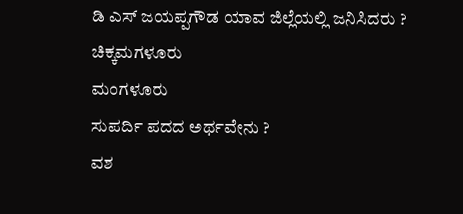ಡಿ ಎಸ್ ಜಯಪ್ಪಗೌಡ ಯಾವ ಜಿಲ್ಲೆಯಲ್ಲಿ ಜನಿಸಿದರು ?
ಚಿಕ್ಕಮಗಳೂರು
ಮಂಗಳೂರು
ಸುಪರ್ದಿ ಪದದ ಅರ್ಥವೇನು ?
ವಶ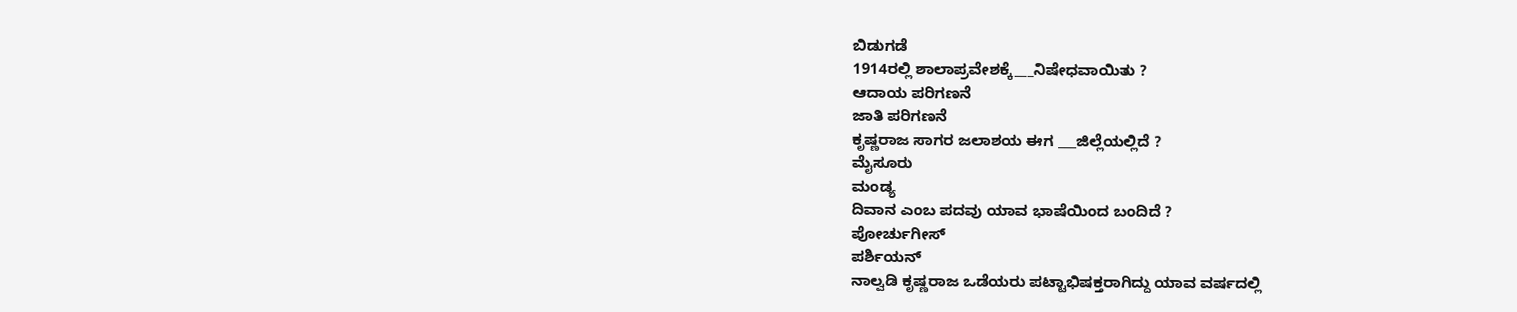ಬಿಡುಗಡೆ
1914ರಲ್ಲಿ ಶಾಲಾಪ್ರವೇಶಕ್ಕೆ___ನಿಷೇಧವಾಯಿತು ?
ಆದಾಯ ಪರಿಗಣನೆ
ಜಾತಿ ಪರಿಗಣನೆ
ಕೃಷ್ಣರಾಜ ಸಾಗರ ಜಲಾಶಯ ಈಗ ___ಜಿಲ್ಲೆಯಲ್ಲಿದೆ ?
ಮೈಸೂರು
ಮಂಡ್ಯ
ದಿವಾನ ಎಂಬ ಪದವು ಯಾವ ಭಾಷೆಯಿಂದ ಬಂದಿದೆ ?
ಪೋರ್ಚುಗೀಸ್
ಪರ್ಶಿಯನ್
ನಾಲ್ವಡಿ ಕೃಷ್ಣರಾಜ ಒಡೆಯರು ಪಟ್ಟಾಭಿಷಕ್ತರಾಗಿದ್ದು ಯಾವ ವರ್ಷದಲ್ಲಿ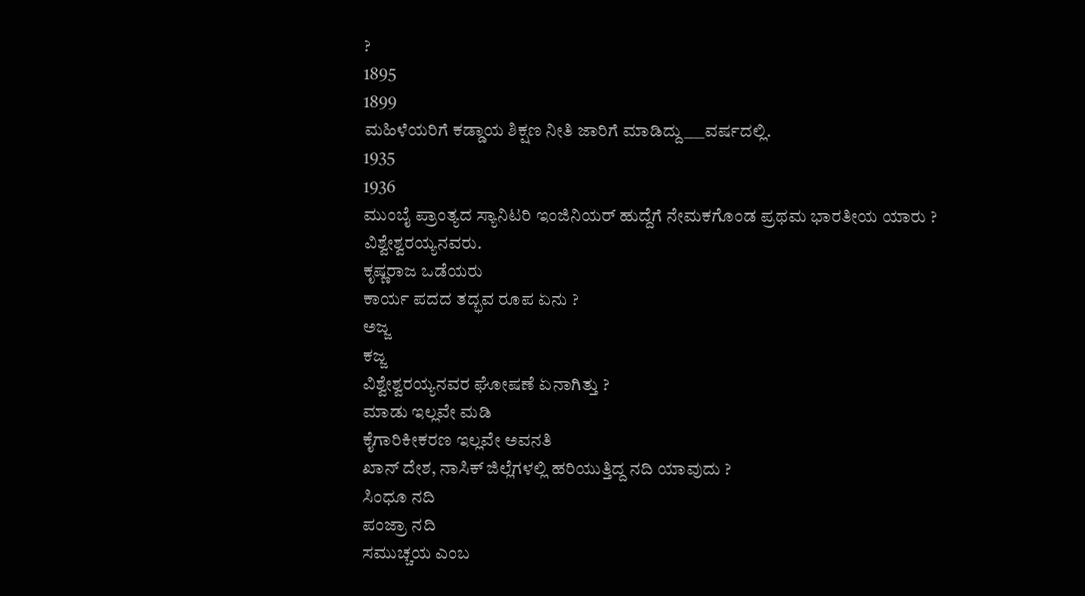?
1895
1899
ಮಹಿಳೆಯರಿಗೆ ಕಡ್ಡಾಯ ಶಿಕ್ಷಣ ನೀತಿ ಜಾರಿಗೆ ಮಾಡಿದ್ದು___ವರ್ಷದಲ್ಲಿ.
1935
1936
ಮುಂಬೈ ಪ್ರಾಂತ್ಯದ ಸ್ಯಾನಿಟರಿ ಇಂಜಿನಿಯರ್ ಹುದ್ದೆಗೆ ನೇಮಕಗೊಂಡ ಪ್ರಥಮ ಭಾರತೀಯ ಯಾರು ?
ವಿಶ್ವೇಶ್ವರಯ್ಯನವರು.
ಕೃಷ್ಣರಾಜ ಒಡೆಯರು
ಕಾರ್ಯ ಪದದ ತದ್ಭವ ರೂಪ ಏನು ?
ಅಜ್ಜ
ಕಜ್ಜ
ವಿಶ್ವೇಶ್ವರಯ್ಯನವರ ಘೋಷಣೆ ಏನಾಗಿತ್ತು ?
ಮಾಡು ಇಲ್ಲವೇ ಮಡಿ
ಕೈಗಾರಿಕೀಕರಣ ಇಲ್ಲವೇ ಅವನತಿ
ಖಾನ್ ದೇಶ, ನಾಸಿಕ್ ಜಿಲ್ಲೆಗಳಲ್ಲಿ ಹರಿಯುತ್ತಿದ್ದ ನದಿ ಯಾವುದು ?
ಸಿಂಧೂ ನದಿ
ಪಂಜ್ರಾ ನದಿ
ಸಮುಚ್ಚಯ ಎಂಬ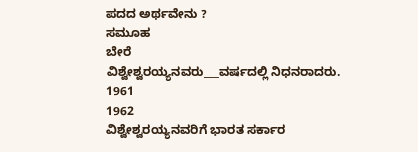ಪದದ ಅರ್ಥವೇನು ?
ಸಮೂಹ
ಬೇರೆ
ವಿಶ್ವೇಶ್ವರಯ್ಯನವರು___ವರ್ಷದಲ್ಲಿ ನಿಧನರಾದರು.
1961
1962
ವಿಶ್ವೇಶ್ವರಯ್ಯನವರಿಗೆ ಭಾರತ ಸರ್ಕಾರ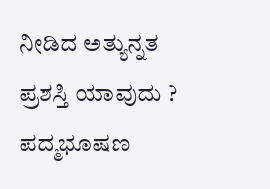ನೀಡಿದ ಅತ್ಯುನ್ನತ ಪ್ರಶಸ್ತಿ ಯಾವುದು ?
ಪದ್ಮಭೂಷಣ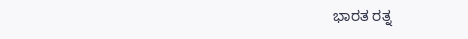ಭಾರತ ರತ್ನ